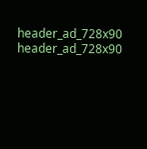header_ad_728x90
header_ad_728x90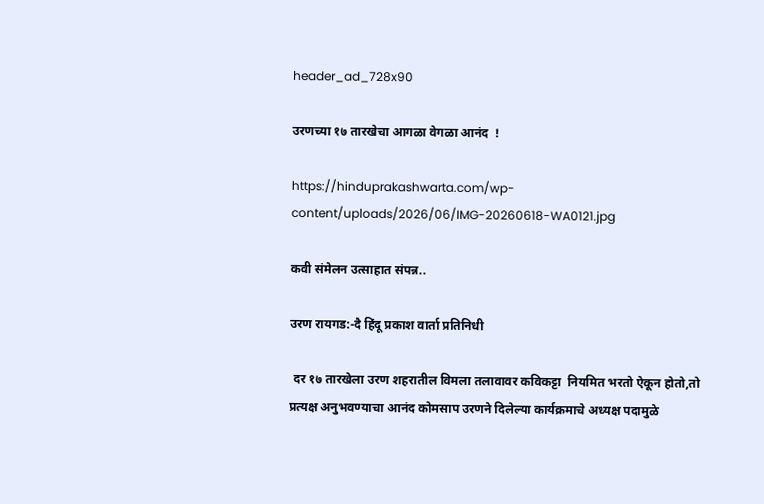header_ad_728x90

उरणच्या १७ तारखेचा आगळा वेगळा आनंद  !

https://hinduprakashwarta.com/wp-content/uploads/2026/06/IMG-20260618-WA0121.jpg

कवी संमेलन उत्साहात संपन्न..

उरण रायगड:-दै हिंदू प्रकाश वार्ता प्रतिनिधी

 दर १७ तारखेला उरण शहरातील विमला तलावावर कविकट्टा  नियमित भरतो ऐकून होतो,तो प्रत्यक्ष अनुभवण्याचा आनंद कोमसाप उरणने दिलेल्या कार्यक्रमाचे अध्यक्ष पदामुळे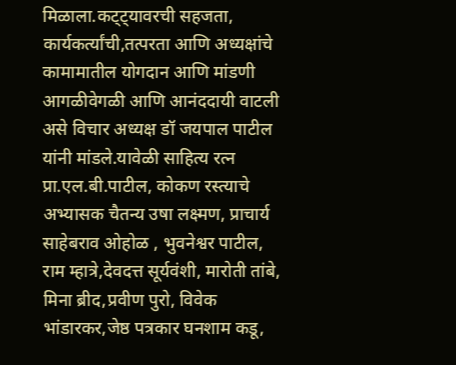मिळाला.कट्ट्यावरची सहजता, कार्यकर्त्यांची,तत्परता आणि अध्यक्षांचे कामामातील योगदान आणि मांडणी आगळीवेगळी आणि आनंददायी वाटली असे विचार अध्यक्ष डॉ जयपाल पाटील यांनी मांडले.यावेळी साहित्य रत्न प्रा.एल.बी.पाटील, कोकण रस्त्याचे अभ्यासक चैतन्य उषा लक्ष्मण, प्राचार्य साहेबराव ओहोळ , भुवनेश्वर पाटील, राम म्हात्रे,देवदत्त सूर्यवंशी, मारोती तांबे, मिना ब्रीद,प्रवीण पुरो, विवेक भांडारकर,जेष्ठ पत्रकार घनशाम कडू,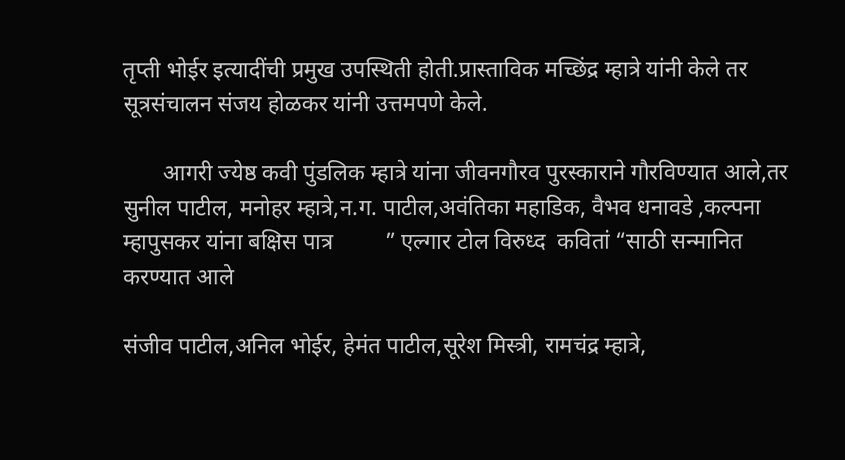तृप्ती भोईर इत्यादींची प्रमुख उपस्थिती होती.प्रास्ताविक मच्छिंद्र म्हात्रे यांनी केले तर सूत्रसंचालन संजय होळकर यांनी उत्तमपणे केले.

       आगरी ज्येष्ठ कवी पुंडलिक म्हात्रे यांना जीवनगौरव पुरस्काराने गौरविण्यात आले,तर सुनील पाटील, मनोहर म्हात्रे,न.ग. पाटील,अवंतिका महाडिक, वैभव धनावडे ,कल्पना म्हापुसकर यांना बक्षिस पात्र         ” एल्गार टोल विरुध्द  कवितां “साठी सन्मानित करण्यात आले

संजीव पाटील,अनिल भोईर, हेमंत पाटील,सूरेश मिस्त्री, रामचंद्र म्हात्रे,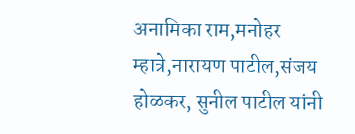अनामिका राम,मनोहर म्हात्रे,नारायण पाटील,संजय होळकर, सुनील पाटील यांनी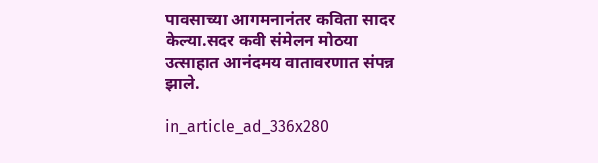पावसाच्या आगमनानंतर कविता सादर केल्या.सदर कवी संमेलन मोठया उत्साहात आनंदमय वातावरणात संपन्न झाले.

in_article_ad_336x280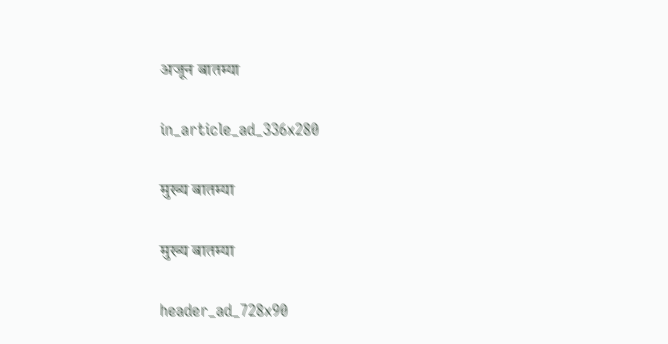अजून बातम्या

in_article_ad_336x280

मुख्य बातम्या

मुख्य बातम्या

header_ad_728x90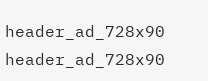header_ad_728x90
header_ad_728x90